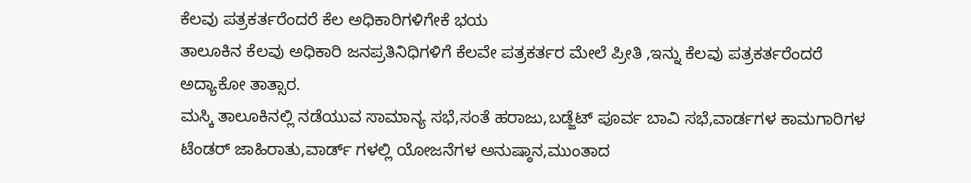ಕೆಲವು ಪತ್ರಕರ್ತರೆಂದರೆ ಕೆಲ ಅಧಿಕಾರಿಗಳಿಗೇಕೆ ಭಯ
ತಾಲೂಕಿನ ಕೆಲವು ಅಧಿಕಾರಿ ಜನಪ್ರತಿನಿಧಿಗಳಿಗೆ ಕೆಲವೇ ಪತ್ರಕರ್ತರ ಮೇಲೆ ಪ್ರೀತಿ ,ಇನ್ನು ಕೆಲವು ಪತ್ರಕರ್ತರೆಂದರೆ ಅದ್ಯಾಕೋ ತಾತ್ಸಾರ.
ಮಸ್ಕಿ ತಾಲೂಕಿನಲ್ಲಿ ನಡೆಯುವ ಸಾಮಾನ್ಯ ಸಭೆ,ಸಂತೆ ಹರಾಜು,ಬಡ್ಜೆಟ್ ಪೂರ್ವ ಬಾವಿ ಸಭೆ,ವಾರ್ಡಗಳ ಕಾಮಗಾರಿಗಳ ಟೆಂಡರ್ ಜಾಹಿರಾತು,ವಾರ್ಡ್ ಗಳಲ್ಲಿ ಯೋಜನೆಗಳ ಅನುಷ್ಠಾನ,ಮುಂತಾದ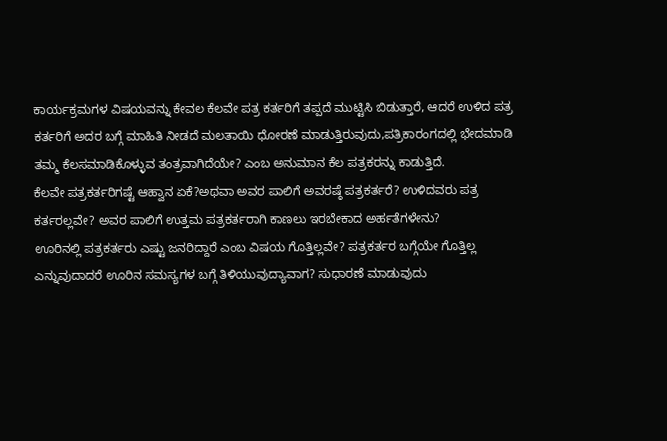ಕಾರ್ಯಕ್ರಮಗಳ ವಿಷಯವನ್ನು ಕೇವಲ ಕೆಲವೇ ಪತ್ರ ಕರ್ತರಿಗೆ ತಪ್ಪದೆ ಮುಟ್ಟಿಸಿ ಬಿಡುತ್ತಾರೆ, ಆದರೆ ಉಳಿದ ಪತ್ರ ಕರ್ತರಿಗೆ ಅದರ ಬಗ್ಗೆ ಮಾಹಿತಿ ನೀಡದೆ ಮಲತಾಯಿ ಧೋರಣೆ ಮಾಡುತ್ತಿರುವುದು,ಪತ್ರಿಕಾರಂಗದಲ್ಲಿ ಭೇದಮಾಡಿ ತಮ್ಮ ಕೆಲಸಮಾಡಿಕೊಳ್ಳುವ ತಂತ್ರವಾಗಿದೆಯೇ? ಎಂಬ ಅನುಮಾನ ಕೆಲ ಪತ್ರಕರನ್ನು ಕಾಡುತ್ತಿದೆ.
ಕೆಲವೇ ಪತ್ರಕರ್ತರಿಗಷ್ಟೆ ಆಹ್ವಾನ ಏಕೆ?ಅಥವಾ ಅವರ ಪಾಲಿಗೆ ಅವರಷ್ಠೆ ಪತ್ರಕರ್ತರೆ? ಉಳಿದವರು ಪತ್ರ ಕರ್ತರಲ್ಲವೇ? ಅವರ ಪಾಲಿಗೆ ಉತ್ತಮ ಪತ್ರಕರ್ತರಾಗಿ ಕಾಣಲು ಇರಬೇಕಾದ ಅರ್ಹತೆಗಳೇನು?
ಊರಿನಲ್ಲಿ ಪತ್ರಕರ್ತರು ಎಷ್ಟು ಜನರಿದ್ದಾರೆ ಎಂಬ ವಿಷಯ ಗೊತ್ತಿಲ್ಲವೇ? ಪತ್ರಕರ್ತರ ಬಗ್ಗೆಯೇ ಗೊತ್ತಿಲ್ಲ ಎನ್ನುವುದಾದರೆ ಊರಿನ ಸಮಸ್ಯಗಳ ಬಗ್ಗೆ ತಿಳಿಯುವುದ್ಯಾವಾಗ? ಸುಧಾರಣೆ ಮಾಡುವುದು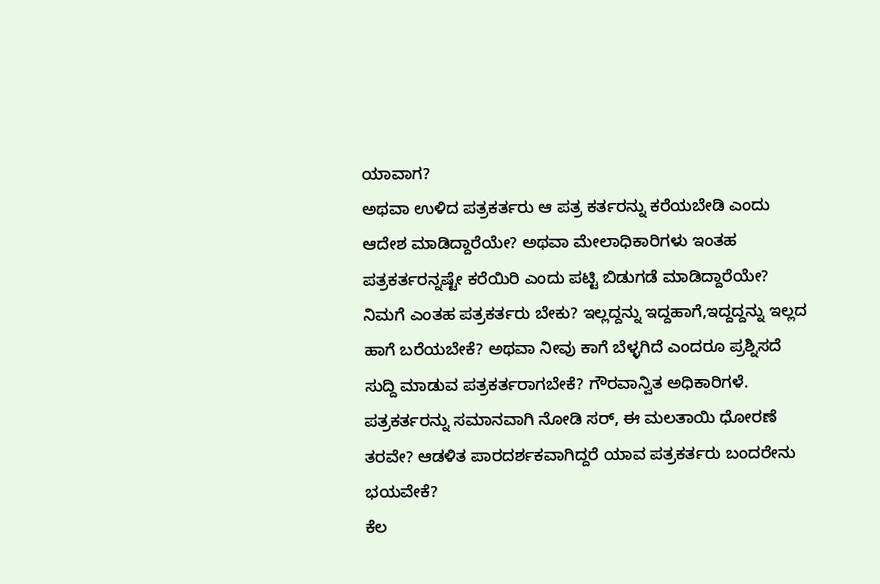ಯಾವಾಗ?
ಅಥವಾ ಉಳಿದ ಪತ್ರಕರ್ತರು ಆ ಪತ್ರ ಕರ್ತರನ್ನು ಕರೆಯಬೇಡಿ ಎಂದು ಆದೇಶ ಮಾಡಿದ್ದಾರೆಯೇ? ಅಥವಾ ಮೇಲಾಧಿಕಾರಿಗಳು ಇಂತಹ ಪತ್ರಕರ್ತರನ್ನಷ್ಟೇ ಕರೆಯಿರಿ ಎಂದು ಪಟ್ಟಿ ಬಿಡುಗಡೆ ಮಾಡಿದ್ದಾರೆಯೇ?
ನಿಮಗೆ ಎಂತಹ ಪತ್ರಕರ್ತರು ಬೇಕು? ಇಲ್ಲದ್ದನ್ನು ಇದ್ದಹಾಗೆ,ಇದ್ದದ್ದನ್ನು ಇಲ್ಲದ ಹಾಗೆ ಬರೆಯಬೇಕೆ? ಅಥವಾ ನೀವು ಕಾಗೆ ಬೆಳ್ಳಗಿದೆ ಎಂದರೂ ಪ್ರಶ್ನಿಸದೆ ಸುದ್ದಿ ಮಾಡುವ ಪತ್ರಕರ್ತರಾಗಬೇಕೆ? ಗೌರವಾನ್ವಿತ ಅಧಿಕಾರಿಗಳೆ.
ಪತ್ರಕರ್ತರನ್ನು ಸಮಾನವಾಗಿ ನೋಡಿ ಸರ್, ಈ ಮಲತಾಯಿ ಧೋರಣೆ ತರವೇ? ಆಡಳಿತ ಪಾರದರ್ಶಕವಾಗಿದ್ದರೆ ಯಾವ ಪತ್ರಕರ್ತರು ಬಂದರೇನು ಭಯವೇಕೆ?
ಕೆಲ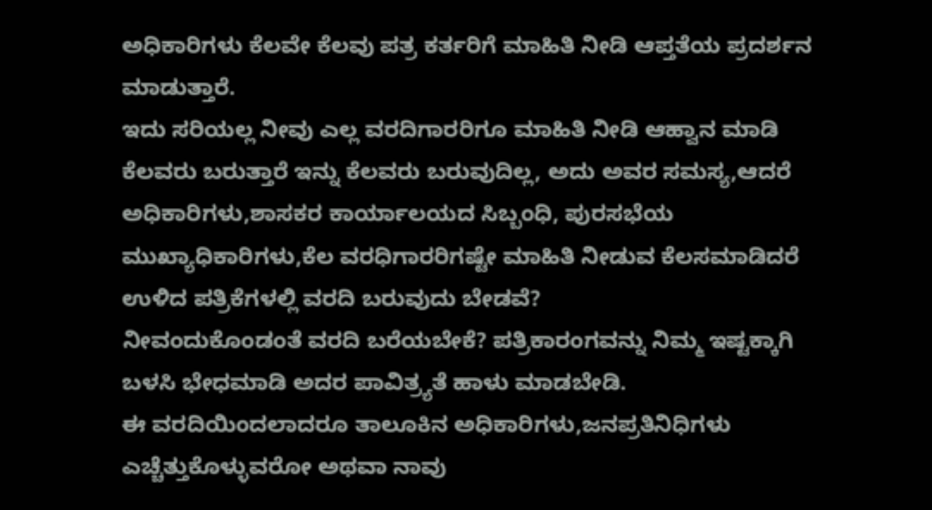ಅಧಿಕಾರಿಗಳು ಕೆಲವೇ ಕೆಲವು ಪತ್ರ ಕರ್ತರಿಗೆ ಮಾಹಿತಿ ನೀಡಿ ಆಪ್ತತೆಯ ಪ್ರದರ್ಶನ ಮಾಡುತ್ತಾರೆ.
ಇದು ಸರಿಯಲ್ಲ ನೀವು ಎಲ್ಲ ವರದಿಗಾರರಿಗೂ ಮಾಹಿತಿ ನೀಡಿ ಆಹ್ವಾನ ಮಾಡಿ ಕೆಲವರು ಬರುತ್ತಾರೆ ಇನ್ನು ಕೆಲವರು ಬರುವುದಿಲ್ಲ, ಅದು ಅವರ ಸಮಸ್ಯ,ಆದರೆ ಅಧಿಕಾರಿಗಳು,ಶಾಸಕರ ಕಾರ್ಯಾಲಯದ ಸಿಬ್ಬಂಧಿ, ಪುರಸಭೆಯ ಮುಖ್ಯಾಧಿಕಾರಿಗಳು,ಕೆಲ ವರಧಿಗಾರರಿಗಷ್ಟೇ ಮಾಹಿತಿ ನೀಡುವ ಕೆಲಸಮಾಡಿದರೆ ಉಳಿದ ಪತ್ರಿಕೆಗಳಲ್ಲಿ ವರದಿ ಬರುವುದು ಬೇಡವೆ?
ನೀವಂದುಕೊಂಡಂತೆ ವರದಿ ಬರೆಯಬೇಕೆ? ಪತ್ರಿಕಾರಂಗವನ್ನು ನಿಮ್ಮ ಇಷ್ಟಕ್ಕಾಗಿ ಬಳಸಿ ಭೇಧಮಾಡಿ ಅದರ ಪಾವಿತ್ರ್ಯತೆ ಹಾಳು ಮಾಡಬೇಡಿ.
ಈ ವರದಿಯಿಂದಲಾದರೂ ತಾಲೂಕಿನ ಅಧಿಕಾರಿಗಳು,ಜನಪ್ರತಿನಿಧಿಗಳು ಎಚ್ಚೆತ್ತುಕೊಳ್ಳುವರೋ ಅಥವಾ ನಾವು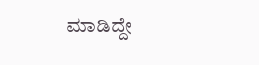ಮಾಡಿದ್ದೇ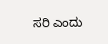ಸರಿ ಎಂದು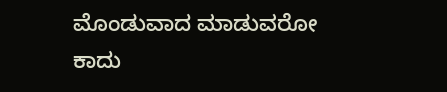ಮೊಂಡುವಾದ ಮಾಡುವರೋ ಕಾದು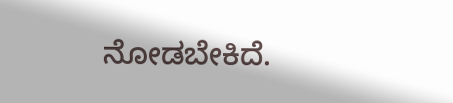ನೋಡಬೇಕಿದೆ.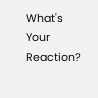What's Your Reaction?